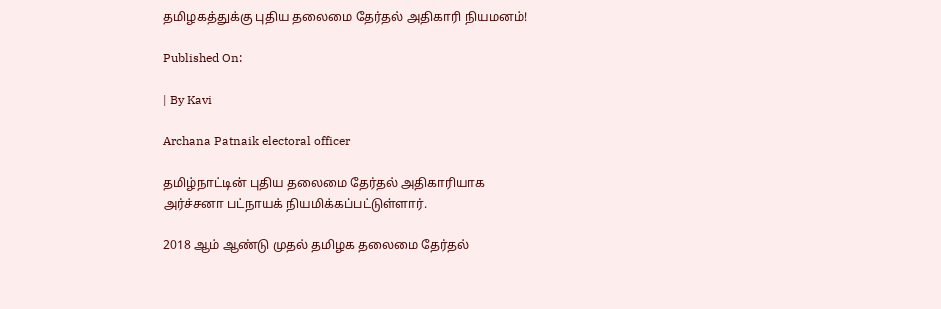தமிழகத்துக்கு புதிய தலைமை தேர்தல் அதிகாரி நியமனம்!

Published On:

| By Kavi

Archana Patnaik electoral officer

தமிழ்நாட்டின் புதிய தலைமை தேர்தல் அதிகாரியாக அர்ச்சனா பட்நாயக் நியமிக்கப்பட்டுள்ளார்.

2018 ஆம் ஆண்டு முதல் தமிழக தலைமை தேர்தல்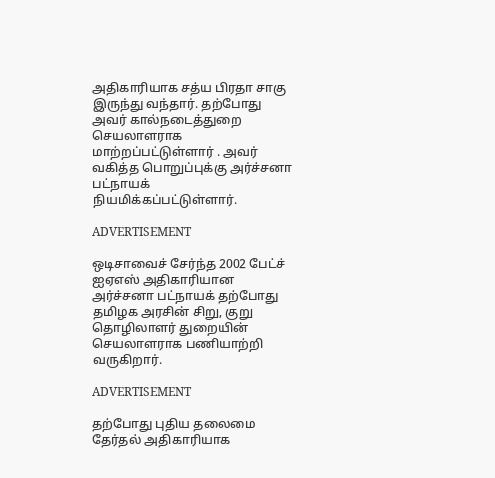அதிகாரியாக சத்ய பிரதா சாகு இருந்து வந்தார். தற்போது அவர் கால்நடைத்துறை செயலாளராக மாற்றப்பட்டுள்ளார் . அவர் வகித்த பொறுப்புக்கு அர்ச்சனா பட்நாயக் நியமிக்கப்பட்டுள்ளார்.

ADVERTISEMENT

ஒடிசாவைச் சேர்ந்த 2002 பேட்ச் ஐஏஎஸ் அதிகாரியான அர்ச்சனா பட்நாயக் தற்போது தமிழக அரசின் சிறு, குறு தொழிலாளர் துறையின் செயலாளராக பணியாற்றி வருகிறார்.

ADVERTISEMENT

தற்போது புதிய தலைமை தேர்தல் அதிகாரியாக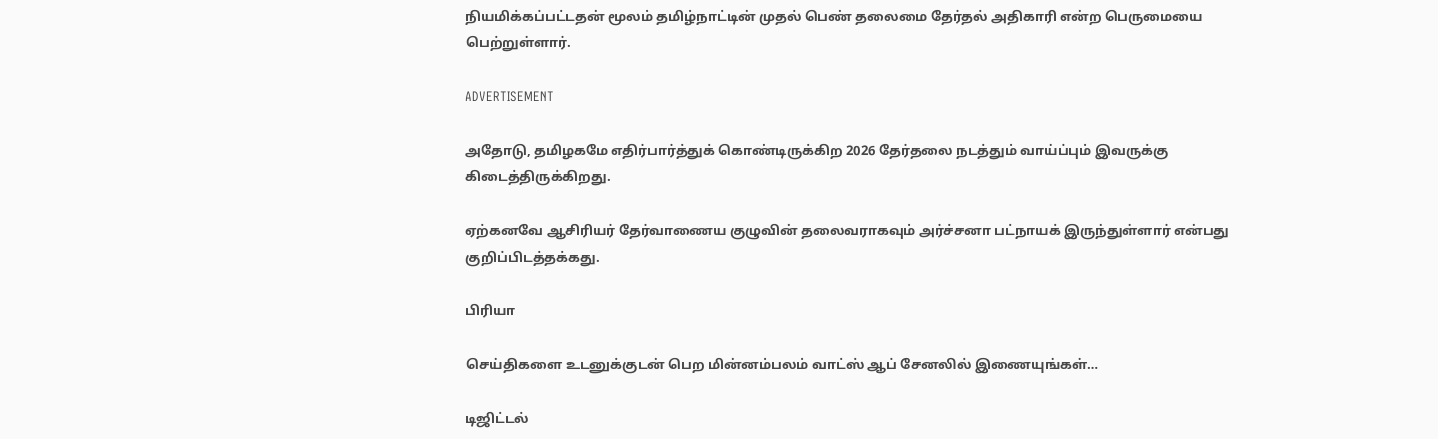நியமிக்கப்பட்டதன் மூலம் தமிழ்நாட்டின் முதல் பெண் தலைமை தேர்தல் அதிகாரி என்ற பெருமையை பெற்றுள்ளார்.

ADVERTISEMENT

அதோடு, தமிழகமே எதிர்பார்த்துக் கொண்டிருக்கிற 2026 தேர்தலை நடத்தும் வாய்ப்பும் இவருக்கு கிடைத்திருக்கிறது.

ஏற்கனவே ஆசிரியர் தேர்வாணைய குழுவின் தலைவராகவும் அர்ச்சனா பட்நாயக் இருந்துள்ளார் என்பது குறிப்பிடத்தக்கது.

பிரியா

செய்திகளை உடனுக்குடன் பெற மின்னம்பலம் வாட்ஸ் ஆப் சேனலில் இணையுங்கள்…

டிஜிட்டல்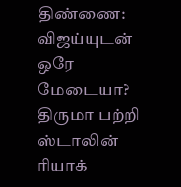திண்ணை: விஜய்யுடன் ஒரே மேடையா? திருமா பற்றி ஸ்டாலின் ரியாக்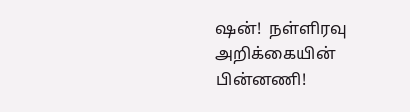ஷன்!  நள்ளிரவு அறிக்கையின் பின்னணி!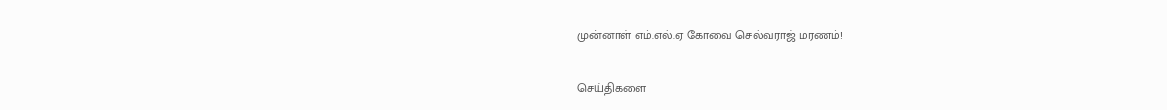முன்னாள் எம்.எல்.ஏ கோவை செல்வராஜ் மரணம்!

செய்திகளை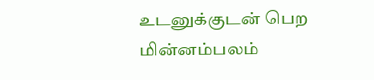உடனுக்குடன் பெற மின்னம்பலம்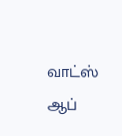வாட்ஸ் ஆப்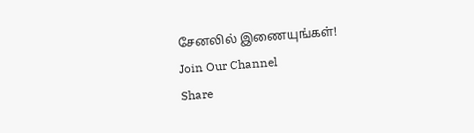சேனலில் இணையுங்கள்!
Join Our Channel
Share